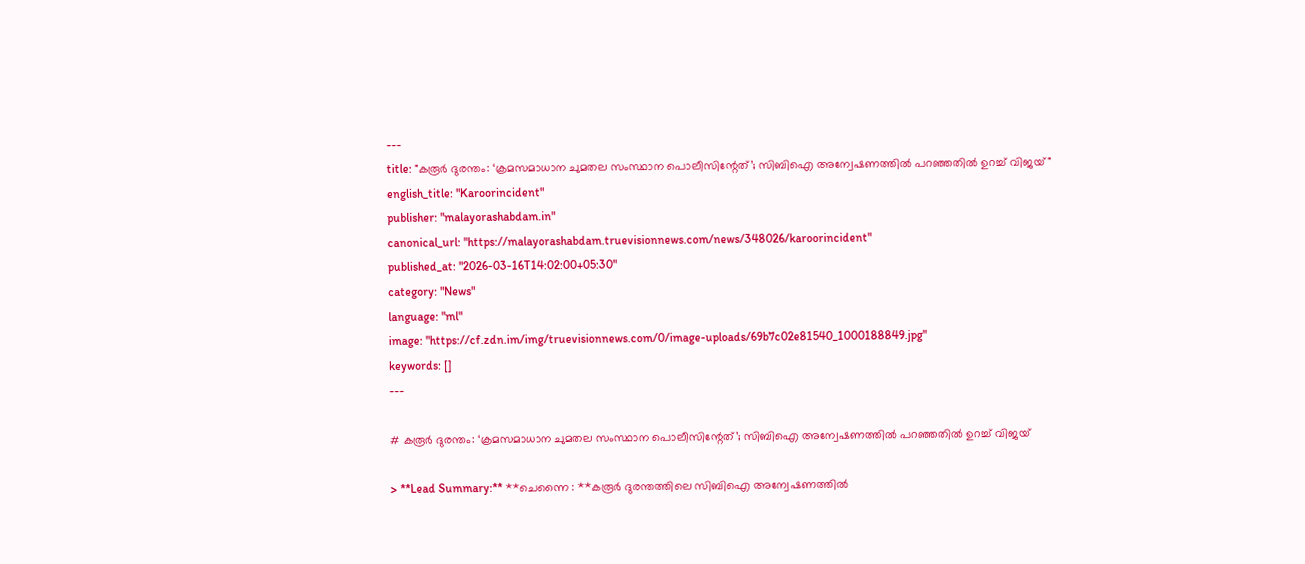---
title: "കരൂര്‍ ദുരന്തം: ‘ക്രമസമാധാന ചുമതല സംസ്ഥാന പൊലീസിന്റേത്’; സിബിഐ അന്വേഷണത്തില്‍ പറഞ്ഞതില്‍ ഉറച്ച് വിജയ്"
english_title: "Karoorincident"
publisher: "malayorashabdam.in"
canonical_url: "https://malayorashabdam.truevisionnews.com/news/348026/karoorincident"
published_at: "2026-03-16T14:02:00+05:30"
category: "News"
language: "ml"
image: "https://cf.zdn.im/img/truevisionnews.com/0/image-uploads/69b7c02e81540_1000188849.jpg"
keywords: []
---

# കരൂര്‍ ദുരന്തം: ‘ക്രമസമാധാന ചുമതല സംസ്ഥാന പൊലീസിന്റേത്’; സിബിഐ അന്വേഷണത്തില്‍ പറഞ്ഞതില്‍ ഉറച്ച് വിജയ്

> **Lead Summary:** **ചെന്നൈ : **കരൂര്‍ ദുരന്തത്തിലെ സിബിഐ അന്വേഷണത്തില്‍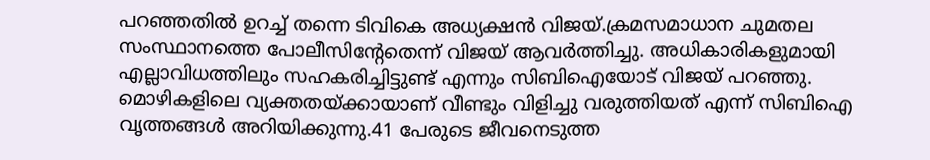പറഞ്ഞതില്‍ ഉറച്ച് തന്നെ ടിവികെ അധ്യക്ഷന്‍ വിജയ്.ക്രമസമാധാന ചുമതല സംസ്ഥാനത്തെ പോലീസിന്റേതെന്ന് വിജയ് ആവര്‍ത്തിച്ചു. അധികാരികളുമായി എല്ലാവിധത്തിലും സഹകരിച്ചിട്ടുണ്ട് എന്നും സിബിഐയോട് വിജയ് പറഞ്ഞു. മൊഴികളിലെ വ്യക്തതയ്ക്കായാണ് വീണ്ടും വിളിച്ചു വരുത്തിയത് എന്ന് സിബിഐ വൃത്തങ്ങള്‍ അറിയിക്കുന്നു.41 പേരുടെ ജീവനെടുത്ത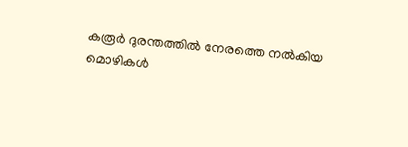കരൂര്‍ ദുരന്തത്തില്‍ നേരത്തെ നല്‍കിയ മൊഴികള്‍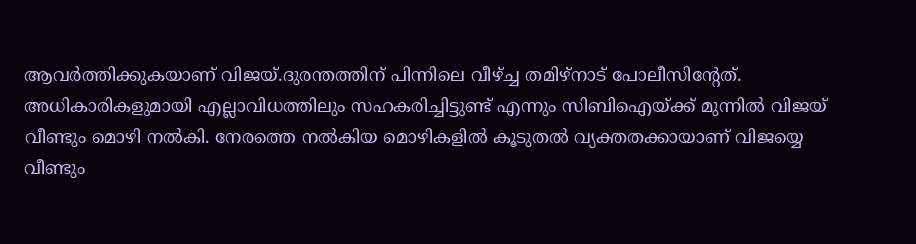ആവര്‍ത്തിക്കുകയാണ് വിജയ്.ദുരന്തത്തിന് പിന്നിലെ വീഴ്ച്ച തമിഴ്‌നാട് പോലീസിന്റേത്. അധികാരികളുമായി എല്ലാവിധത്തിലും സഹകരിച്ചിട്ടുണ്ട് എന്നും സിബിഐയ്ക്ക് മുന്നില്‍ വിജയ് വീണ്ടും മൊഴി നല്‍കി. നേരത്തെ നല്‍കിയ മൊഴികളില്‍ കൂടുതല്‍ വ്യക്തതക്കായാണ് വിജയ്യെ വീണ്ടും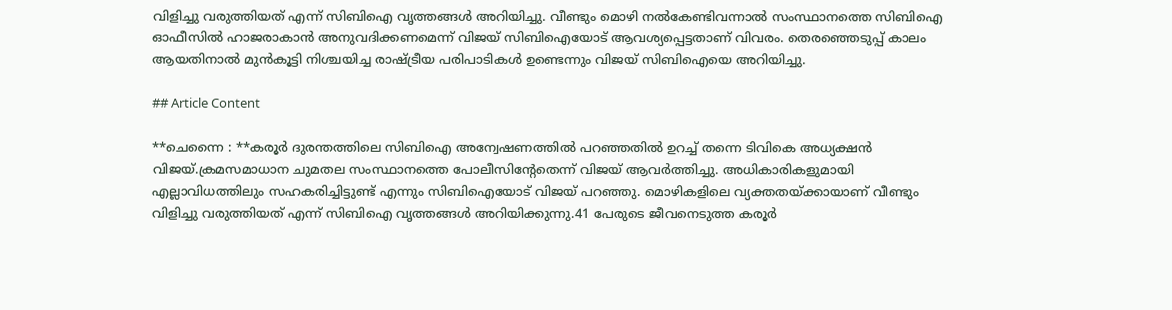വിളിച്ചു വരുത്തിയത് എന്ന് സിബിഐ വൃത്തങ്ങള്‍ അറിയിച്ചു. വീണ്ടും മൊഴി നല്‍കേണ്ടിവന്നാല്‍ സംസ്ഥാനത്തെ സിബിഐ ഓഫീസില്‍ ഹാജരാകാന്‍ അനുവദിക്കണമെന്ന് വിജയ് സിബിഐയോട് ആവശ്യപ്പെട്ടതാണ് വിവരം. തെരഞ്ഞെടുപ്പ് കാലം ആയതിനാല്‍ മുന്‍കൂട്ടി നിശ്ചയിച്ച രാഷ്ട്രീയ പരിപാടികള്‍ ഉണ്ടെന്നും വിജയ് സിബിഐയെ അറിയിച്ചു.

## Article Content

**ചെന്നൈ : **കരൂര്‍ ദുരന്തത്തിലെ സിബിഐ അന്വേഷണത്തില്‍ പറഞ്ഞതില്‍ ഉറച്ച് തന്നെ ടിവികെ അധ്യക്ഷന്‍ വിജയ്.ക്രമസമാധാന ചുമതല സംസ്ഥാനത്തെ പോലീസിന്റേതെന്ന് വിജയ് ആവര്‍ത്തിച്ചു. അധികാരികളുമായി എല്ലാവിധത്തിലും സഹകരിച്ചിട്ടുണ്ട് എന്നും സിബിഐയോട് വിജയ് പറഞ്ഞു. മൊഴികളിലെ വ്യക്തതയ്ക്കായാണ് വീണ്ടും വിളിച്ചു വരുത്തിയത് എന്ന് സിബിഐ വൃത്തങ്ങള്‍ അറിയിക്കുന്നു.41 പേരുടെ ജീവനെടുത്ത കരൂര്‍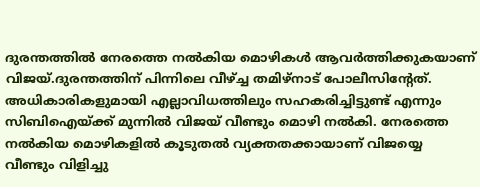ദുരന്തത്തില്‍ നേരത്തെ നല്‍കിയ മൊഴികള്‍ ആവര്‍ത്തിക്കുകയാണ് വിജയ്.ദുരന്തത്തിന് പിന്നിലെ വീഴ്ച്ച തമിഴ്‌നാട് പോലീസിന്റേത്. അധികാരികളുമായി എല്ലാവിധത്തിലും സഹകരിച്ചിട്ടുണ്ട് എന്നും സിബിഐയ്ക്ക് മുന്നില്‍ വിജയ് വീണ്ടും മൊഴി നല്‍കി. നേരത്തെ നല്‍കിയ മൊഴികളില്‍ കൂടുതല്‍ വ്യക്തതക്കായാണ് വിജയ്യെ വീണ്ടും വിളിച്ചു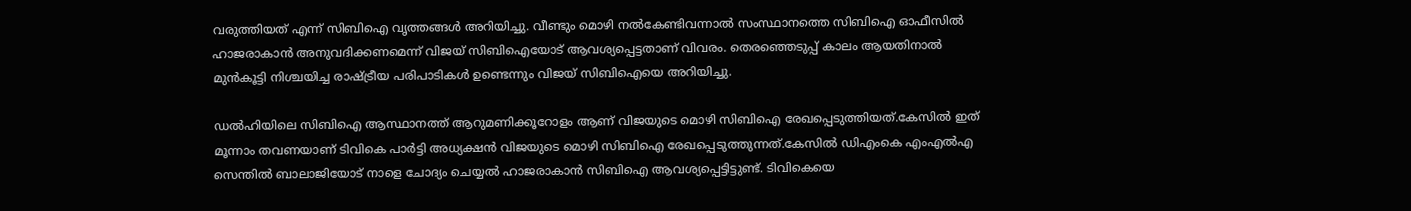വരുത്തിയത് എന്ന് സിബിഐ വൃത്തങ്ങള്‍ അറിയിച്ചു. വീണ്ടും മൊഴി നല്‍കേണ്ടിവന്നാല്‍ സംസ്ഥാനത്തെ സിബിഐ ഓഫീസില്‍ ഹാജരാകാന്‍ അനുവദിക്കണമെന്ന് വിജയ് സിബിഐയോട് ആവശ്യപ്പെട്ടതാണ് വിവരം. തെരഞ്ഞെടുപ്പ് കാലം ആയതിനാല്‍ മുന്‍കൂട്ടി നിശ്ചയിച്ച രാഷ്ട്രീയ പരിപാടികള്‍ ഉണ്ടെന്നും വിജയ് സിബിഐയെ അറിയിച്ചു.

ഡല്‍ഹിയിലെ സിബിഐ ആസ്ഥാനത്ത് ആറുമണിക്കൂറോളം ആണ് വിജയുടെ മൊഴി സിബിഐ രേഖപ്പെടുത്തിയത്.കേസില്‍ ഇത് മൂന്നാം തവണയാണ് ടിവികെ പാര്‍ട്ടി അധ്യക്ഷന്‍ വിജയുടെ മൊഴി സിബിഐ രേഖപ്പെടുത്തുന്നത്.കേസില്‍ ഡിഎംകെ എംഎല്‍എ സെന്തില്‍ ബാലാജിയോട് നാളെ ചോദ്യം ചെയ്യല്‍ ഹാജരാകാന്‍ സിബിഐ ആവശ്യപ്പെട്ടിട്ടുണ്ട്. ടിവികെയെ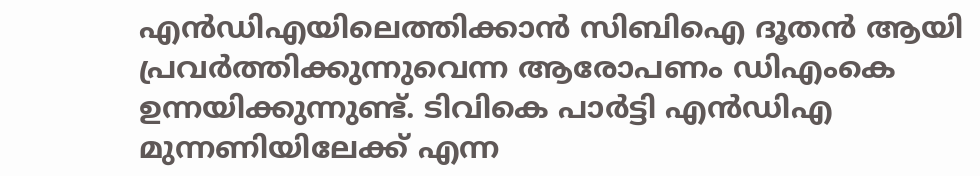എന്‍ഡിഎയിലെത്തിക്കാന്‍ സിബിഐ ദൂതന്‍ ആയി പ്രവര്‍ത്തിക്കുന്നുവെന്ന ആരോപണം ഡിഎംകെ ഉന്നയിക്കുന്നുണ്ട്. ടിവികെ പാര്‍ട്ടി എന്‍ഡിഎ മുന്നണിയിലേക്ക് എന്ന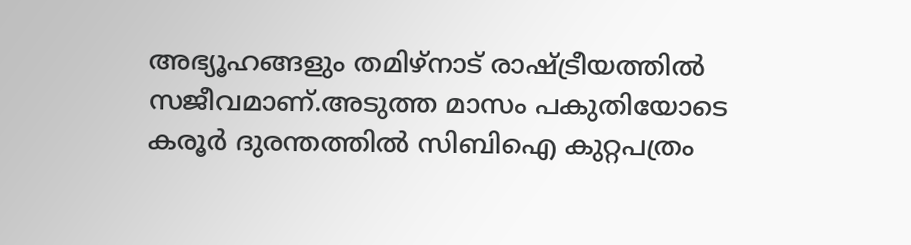അഭ്യൂഹങ്ങളും തമിഴ്‌നാട് രാഷ്ട്രീയത്തില്‍ സജീവമാണ്.അടുത്ത മാസം പകുതിയോടെ കരൂര്‍ ദുരന്തത്തില്‍ സിബിഐ കുറ്റപത്രം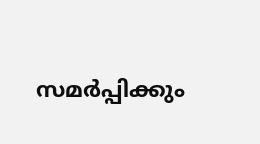സമര്‍പ്പിക്കും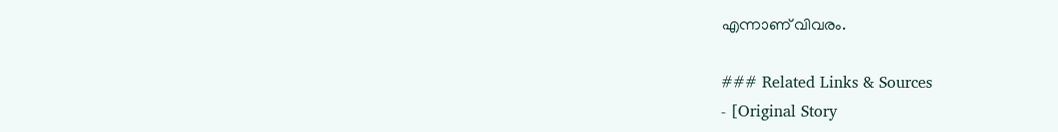എന്നാണ് വിവരം.

### Related Links & Sources
- [Original Story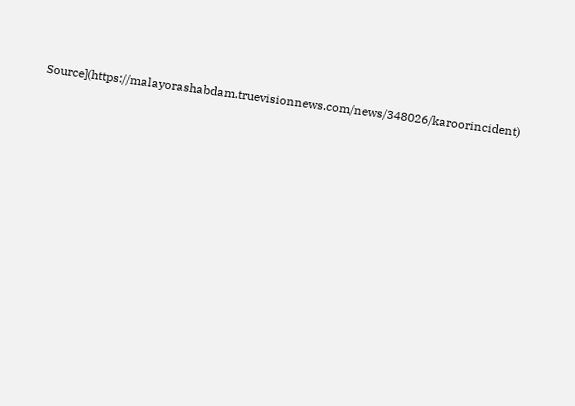Source](https://malayorashabdam.truevisionnews.com/news/348026/karoorincident)